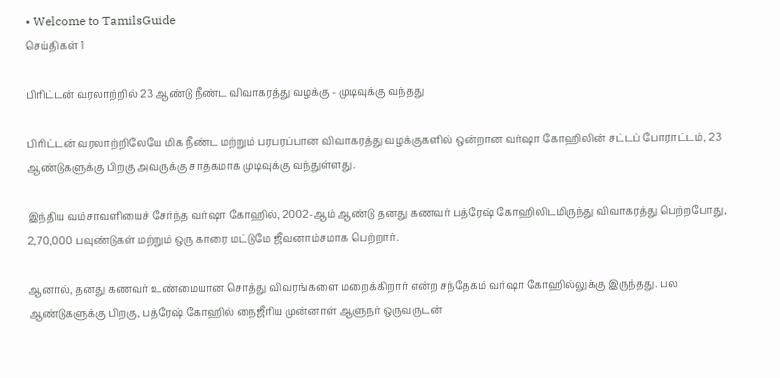• Welcome to TamilsGuide
செய்திகள் 1

பிரிட்டன் வரலாற்றில் 23 ஆண்டு நீண்ட விவாகரத்து வழக்கு - முடிவுக்கு வந்தது

பிரிட்டன் வரலாற்றிலேயே மிக நீண்ட மற்றும் பரபரப்பான விவாகரத்து வழக்குகளில் ஒன்றான வர்ஷா கோஹிலின் சட்டப் போராட்டம், 23 ஆண்டுகளுக்கு பிறகு அவருக்கு சாதகமாக முடிவுக்கு வந்துள்ளது.

இந்திய வம்சாவளியைச் சேர்ந்த வர்ஷா கோஹில், 2002-ஆம் ஆண்டு தனது கணவர் பத்ரேஷ் கோஹிலிடமிருந்து விவாகரத்து பெற்றபோது, 2,70,000 பவுண்டுகள் மற்றும் ஒரு காரை மட்டுமே ஜீவனாம்சமாக பெற்றார்.

ஆனால், தனது கணவர் உண்மையான சொத்து விவரங்களை மறைக்கிறார் என்ற சந்தேகம் வர்ஷா கோஹில்லுக்கு இருந்தது. பல ஆண்டுகளுக்கு பிறகு, பத்ரேஷ் கோஹில் நைஜீரிய முன்னாள் ஆளுநர் ஒருவருடன்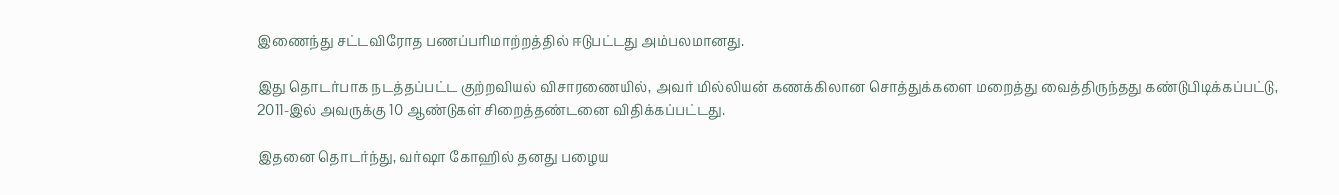இணைந்து சட்டவிரோத பணப்பரிமாற்றத்தில் ஈடுபட்டது அம்பலமானது.

இது தொடர்பாக நடத்தப்பட்ட குற்றவியல் விசாரணையில், அவர் மில்லியன் கணக்கிலான சொத்துக்களை மறைத்து வைத்திருந்தது கண்டுபிடிக்கப்பட்டு, 2011-இல் அவருக்கு 10 ஆண்டுகள் சிறைத்தண்டனை விதிக்கப்பட்டது.

இதனை தொடர்ந்து, வர்ஷா கோஹில் தனது பழைய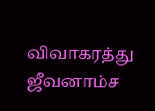விவாகரத்து ஜீவனாம்ச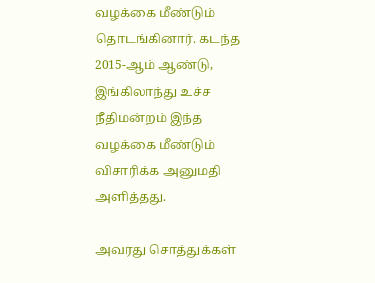வழக்கை மீண்டும் தொடங்கினார். கடந்த 2015-ஆம் ஆண்டு, இங்கிலாந்து உச்ச நீதிமன்றம் இந்த வழக்கை மீண்டும் விசாரிக்க அனுமதி அளித்தது.

அவரது சொத்துக்கள்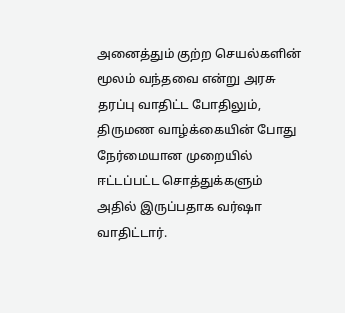அனைத்தும் குற்ற செயல்களின் மூலம் வந்தவை என்று அரசு தரப்பு வாதிட்ட போதிலும், திருமண வாழ்க்கையின் போது நேர்மையான முறையில் ஈட்டப்பட்ட சொத்துக்களும் அதில் இருப்பதாக வர்ஷா வாதிட்டார்.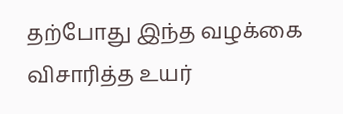தற்போது இந்த வழக்கை விசாரித்த உயர்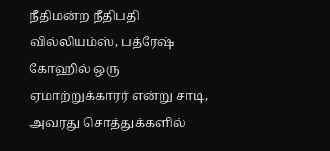நீதிமன்ற நீதிபதி வில்லியம்ஸ், பத்ரேஷ் கோஹில் ஒரு ஏமாற்றுக்காரர் என்று சாடி, அவரது சொத்துக்களில்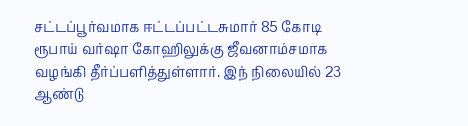சட்டப்பூர்வமாக ஈட்டப்பட்டசுமார் 85 கோடி ரூபாய் வர்ஷா கோஹிலுக்கு ஜீவனாம்சமாக வழங்கி தீர்ப்பளித்துள்ளார். இந் நிலையில் 23 ஆண்டு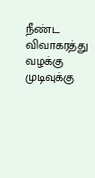நீண்ட விவாகரத்து வழக்கு முடிவுக்கு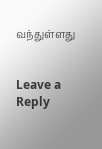வந்துள்ளது


Leave a Reply